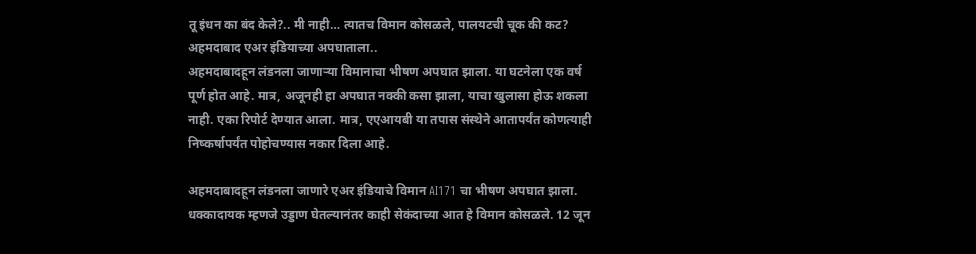तू इंधन का बंद केले?.. मी नाही… त्यातच विमान कोसळले, पालयटची चूक की कट? अहमदाबाद एअर इंडियाच्या अपघाताला..
अहमदाबादहून लंडनला जाणाऱ्या विमानाचा भीषण अपघात झाला. या घटनेला एक वर्ष पूर्ण होत आहे. मात्र, अजूनही हा अपघात नक्की कसा झाला, याचा खुलासा होऊ शकला नाही. एका रिपोर्ट देण्यात आला. मात्र, एएआयबी या तपास संस्थेने आतापर्यंत कोणत्याही निष्कर्षापर्यंत पोहोचण्यास नकार दिला आहे.

अहमदाबादहून लंडनला जाणारे एअर इंडियाचे विमान AI171 चा भीषण अपघात झाला. धक्कादायक म्हणजे उड्डाण घेतल्यानंतर काही सेकंदाच्या आत हे विमान कोसळले. 12 जून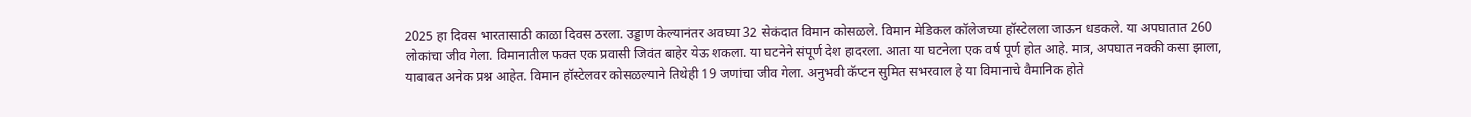2025 हा दिवस भारतासाठी काळा दिवस ठरला. उड्डाण केल्यानंतर अवघ्या 32 सेकंदात विमान कोसळले. विमान मेडिकल कॉलेजच्या हॉस्टेलला जाऊन धडकले. या अपघातात 260 लोकांचा जीव गेला. विमानातील फक्त एक प्रवासी जिवंत बाहेर येऊ शकला. या घटनेने संपूर्ण देश हादरला. आता या घटनेला एक वर्ष पूर्ण होत आहे. मात्र, अपघात नक्की कसा झाला, याबाबत अनेक प्रश्न आहेत. विमान हॉस्टेलवर कोसळल्याने तिथेही 19 जणांचा जीव गेला. अनुभवी कॅप्टन सुमित सभरवाल हे या विमानाचे वैमानिक होते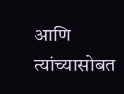आणि त्यांच्यासोबत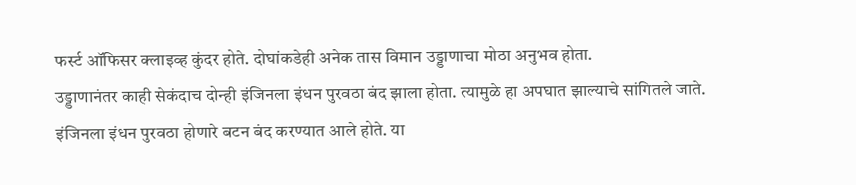फर्स्ट ऑफिसर क्लाइव्ह कुंदर होते. दोघांकडेही अनेक तास विमान उड्डाणाचा मोठा अनुभव होता.
उड्डाणानंतर काही सेकंदाच दोन्ही इंजिनला इंधन पुरवठा बंद झाला होता. त्यामुळे हा अपघात झाल्याचे सांगितले जाते. इंजिनला इंधन पुरवठा होणारे बटन बंद करण्यात आले होते. या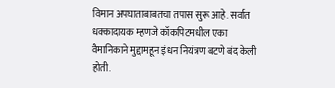विमान अपघाताबाबतचा तपास सुरू आहे. सर्वात धक्कादायक म्हणजे कॉकपिटमधील एका वैमानिकाने मुद्दामहून इंधन नियंत्रण बटणे बंद केली होती.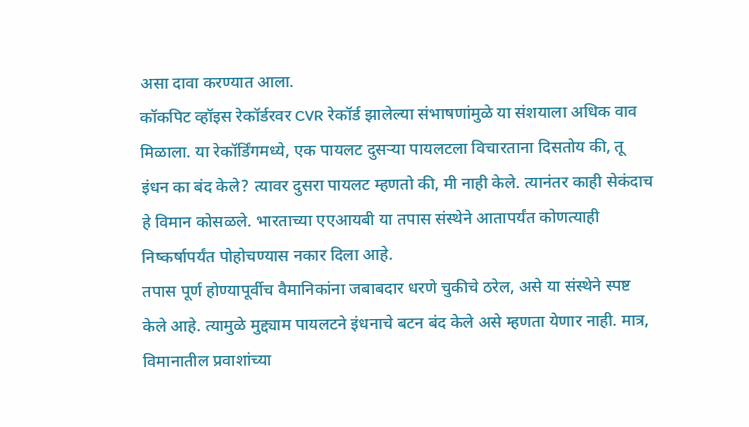असा दावा करण्यात आला.
कॉकपिट व्हॉइस रेकॉर्डरवर CVR रेकॉर्ड झालेल्या संभाषणांमुळे या संशयाला अधिक वाव मिळाला. या रेकॉर्डिंगमध्ये, एक पायलट दुसऱ्या पायलटला विचारताना दिसतोय की, तू इंधन का बंद केले? त्यावर दुसरा पायलट म्हणतो की, मी नाही केले. त्यानंतर काही सेकंदाच हे विमान कोसळले. भारताच्या एएआयबी या तपास संस्थेने आतापर्यंत कोणत्याही निष्कर्षापर्यंत पोहोचण्यास नकार दिला आहे.
तपास पूर्ण होण्यापूर्वीच वैमानिकांना जबाबदार धरणे चुकीचे ठरेल, असे या संस्थेने स्पष्ट केले आहे. त्यामुळे मुद्द्याम पायलटने इंधनाचे बटन बंद केले असे म्हणता येणार नाही. मात्र, विमानातील प्रवाशांच्या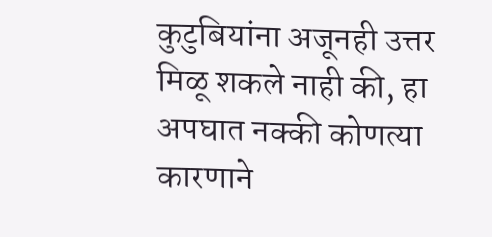कुटुबियांना अजूनही उत्तर मिळू शकले नाही की, हा अपघात नक्की कोणत्या कारणाने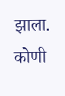झाला. कोणी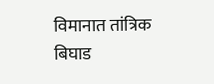विमानात तांत्रिक बिघाड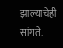झाल्याचेही सांगते.